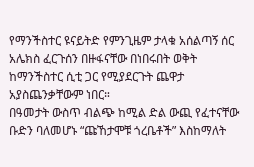የማንችስተር ዩናይትድ የምንጊዜም ታላቁ አሰልጣኝ ሰር አሌክስ ፈርጉሰን በዙፋናቸው በነበሩበት ወቅት ከማንችስተር ሲቲ ጋር የሚያደርጉት ጨዋታ አያስጨንቃቸውም ነበር።
በዓመታት ውስጥ ብልጭ ከሚል ድል ውጪ የፈተናቸው ቡድን ባለመሆኑ “ጩኸታሞቹ ጎረቤቶች” እስከማለት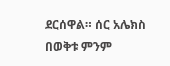ደርሰዋል። ሰር አሌክስ በወቅቱ ምንም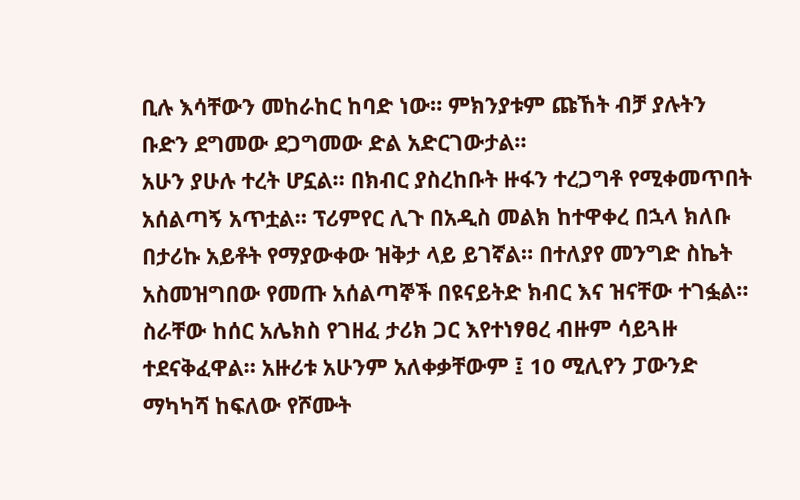ቢሉ እሳቸውን መከራከር ከባድ ነው። ምክንያቱም ጩኸት ብቻ ያሉትን ቡድን ደግመው ደጋግመው ድል አድርገውታል።
አሁን ያሁሉ ተረት ሆኗል። በክብር ያስረከቡት ዙፋን ተረጋግቶ የሚቀመጥበት አሰልጣኝ አጥቷል። ፕሪምየር ሊጉ በአዲስ መልክ ከተዋቀረ በኋላ ክለቡ በታሪኩ አይቶት የማያውቀው ዝቅታ ላይ ይገኛል። በተለያየ መንግድ ስኬት አስመዝግበው የመጡ አሰልጣኞች በዩናይትድ ክብር እና ዝናቸው ተገፏል።
ስራቸው ከሰር አሌክስ የገዘፈ ታሪክ ጋር እየተነፃፀረ ብዙም ሳይጓዙ ተደናቅፈዋል። አዙሪቱ አሁንም አለቀቃቸውም ፤ 10 ሚሊየን ፓውንድ ማካካሻ ከፍለው የሾሙት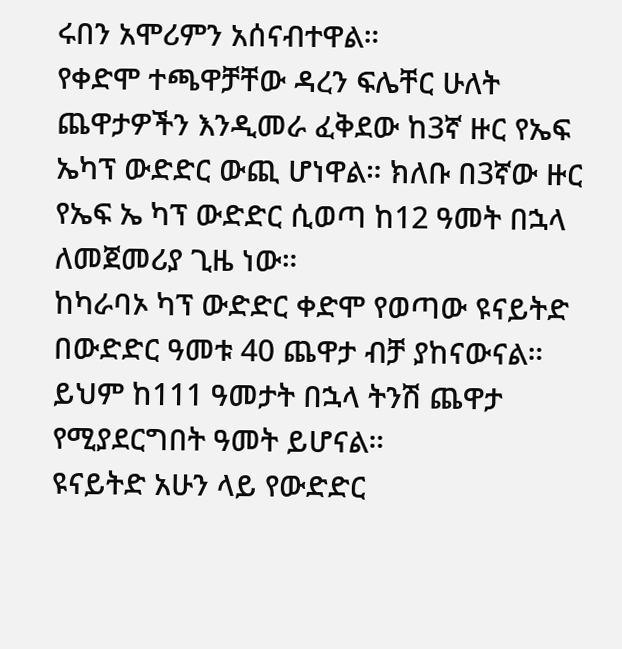ሩበን አሞሪምን አሰናብተዋል።
የቀድሞ ተጫዋቻቸው ዳረን ፍሌቸር ሁለት ጨዋታዎችን እንዲመራ ፈቅደው ከ3ኛ ዙር የኤፍ ኤካፕ ውድድር ውጪ ሆነዋል። ክለቡ በ3ኛው ዙር የኤፍ ኤ ካፕ ውድድር ሲወጣ ከ12 ዓመት በኋላ ለመጀመሪያ ጊዜ ነው።
ከካራባኦ ካፕ ውድድር ቀድሞ የወጣው ዩናይትድ በውድድር ዓመቱ 40 ጨዋታ ብቻ ያከናውናል። ይህም ከ111 ዓመታት በኋላ ትንሽ ጨዋታ የሚያደርግበት ዓመት ይሆናል።
ዩናይትድ አሁን ላይ የውድድር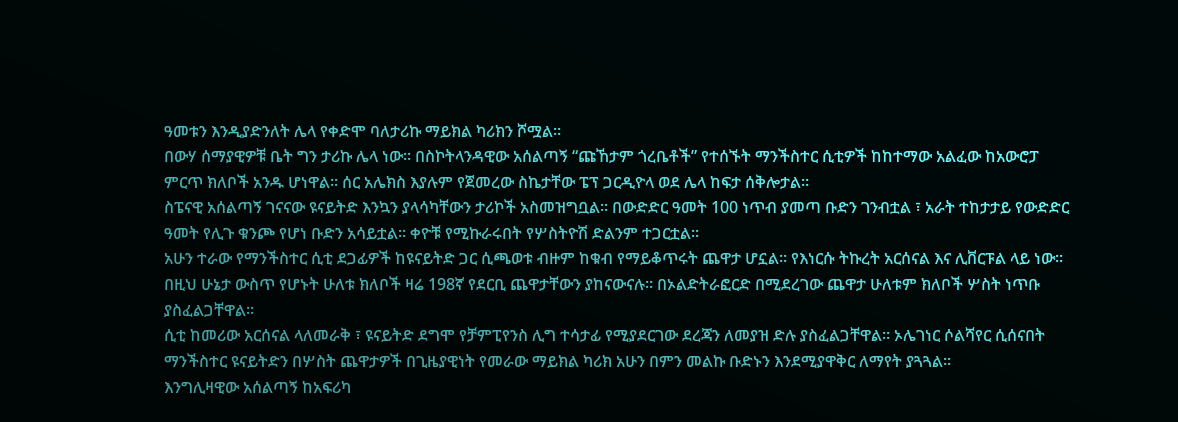ዓመቱን እንዲያድንለት ሌላ የቀድሞ ባለታሪኩ ማይክል ካሪክን ሾሟል።
በውሃ ሰማያዊዎቹ ቤት ግን ታሪኩ ሌላ ነው። በስኮትላንዳዊው አሰልጣኝ “ጩኸታም ጎረቤቶች” የተሰኙት ማንችስተር ሲቲዎች ከከተማው አልፈው ከአውሮፓ ምርጥ ክለቦች አንዱ ሆነዋል። ሰር አሌክስ እያሉም የጀመረው ስኬታቸው ፔፕ ጋርዲዮላ ወደ ሌላ ከፍታ ሰቅሎታል።
ስፔናዊ አሰልጣኝ ገናናው ዩናይትድ እንኳን ያላሳካቸውን ታሪኮች አስመዝግቧል። በውድድር ዓመት 100 ነጥብ ያመጣ ቡድን ገንብቷል ፣ አራት ተከታታይ የውድድር ዓመት የሊጉ ቁንጮ የሆነ ቡድን አሳይቷል። ቀዮቹ የሚኩራሩበት የሦስትዮሽ ድልንም ተጋርቷል።
አሁን ተራው የማንችስተር ሲቲ ደጋፊዎች ከዩናይትድ ጋር ሲጫወቱ ብዙም ከቁብ የማይቆጥሩት ጨዋታ ሆኗል። የእነርሱ ትኩረት አርሰናል እና ሊቨርፑል ላይ ነው።
በዚህ ሁኔታ ውስጥ የሆኑት ሁለቱ ክለቦች ዛሬ 198ኛ የደርቢ ጨዋታቸውን ያከናውናሉ። በኦልድትራፎርድ በሚደረገው ጨዋታ ሁለቱም ክለቦች ሦስት ነጥቡ ያስፈልጋቸዋል።
ሲቲ ከመሪው አርሰናል ላለመራቅ ፣ ዩናይትድ ደግሞ የቻምፒየንስ ሊግ ተሳታፊ የሚያደርገው ደረጃን ለመያዝ ድሉ ያስፈልጋቸዋል። ኦሌገነር ሶልሻየር ሲሰናበት ማንችስተር ዩናይትድን በሦስት ጨዋታዎች በጊዜያዊነት የመራው ማይክል ካሪክ አሁን በምን መልኩ ቡድኑን እንደሚያዋቅር ለማየት ያጓጓል።
እንግሊዛዊው አሰልጣኝ ከአፍሪካ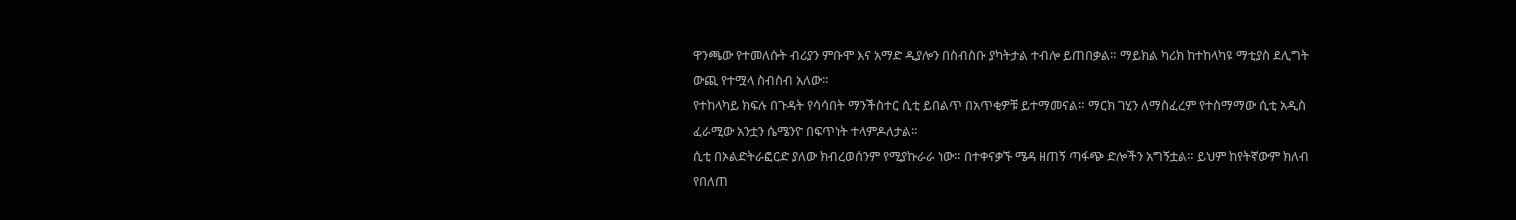ዋንጫው የተመለሱት ብሪያን ምቡሞ እና አማድ ዲያሎን በስብስቡ ያካትታል ተብሎ ይጠበቃል። ማይክል ካሪክ ከተከላካዩ ማቲያስ ደሊግት ውጪ የተሟላ ስብስብ አለው።
የተከላካይ ክፍሉ በጉዳት የሳሳበት ማንችስተር ሲቲ ይበልጥ በአጥቂዎቹ ይተማመናል። ማርክ ገሂን ለማስፈረም የተስማማው ሲቲ አዲስ ፈራሚው አንቷን ሴሜንዮ በፍጥነት ተላምዶለታል።
ሲቲ በኦልድትራፎርድ ያለው ክብረወሰንም የሚያኩራራ ነው። በተቀናቃኙ ሜዳ ዘጠኝ ጣፋጭ ድሎችን አግኝቷል። ይህም ከየትኛውም ክለብ የበለጠ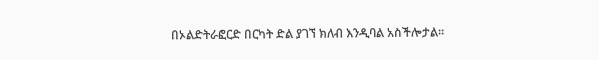በኦልድትራፎርድ በርካት ድል ያገኘ ክለብ እንዲባል አስችሎታል።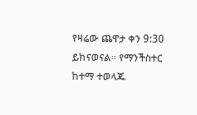የዛሬው ጨዋታ ቀን 9:30 ይከናወናል። የማንችስተር ከተማ ተወላጁ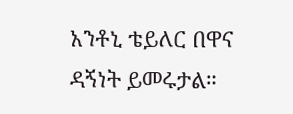አንቶኒ ቴይለር በዋና ዳኝነት ይመሩታል።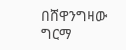በሸዋንግዛው ግርማ